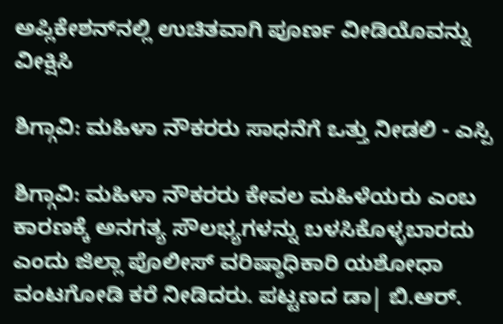ಅಪ್ಲಿಕೇಶನ್‌ನಲ್ಲಿ ಉಚಿತವಾಗಿ ಪೂರ್ಣ ವೀಡಿಯೊವನ್ನು ವೀಕ್ಷಿಸಿ

ಶಿಗ್ಗಾವಿ: ಮಹಿಳಾ ನೌಕರರು ಸಾಧನೆಗೆ ಒತ್ತು ನೀಡಲಿ - ಎಸ್ಪಿ

ಶಿಗ್ಗಾವಿ: ಮಹಿಳಾ ನೌಕರರು ಕೇವಲ ಮಹಿಳೆಯರು ಎಂಬ ಕಾರಣಕ್ಕೆ ಅನಗತ್ಯ ಸೌಲಭ್ಯಗಳನ್ನು ಬಳಸಿಕೊಳ್ಳಬಾರದು ಎಂದು ಜಿಲ್ಲಾ ಪೊಲೀಸ್ ವರಿಷ್ಠಾಧಿಕಾರಿ ಯಶೋಧಾ ವಂಟಗೋಡಿ ಕರೆ ನೀಡಿದರು. ಪಟ್ಟಣದ ಡಾ| ಬಿ.ಆರ್.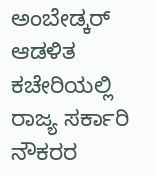ಅಂಬೇಡ್ಕರ್ ಆಡಳಿತ ಕಚೇರಿಯಲ್ಲಿ ರಾಜ್ಯ ಸರ್ಕಾರಿ ನೌಕರರ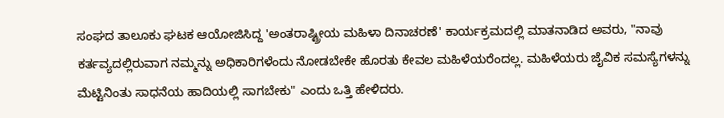ಸಂಘದ ತಾಲೂಕು ಘಟಕ ಆಯೋಜಿಸಿದ್ದ 'ಅಂತರಾಷ್ಟ್ರೀಯ ಮಹಿಳಾ ದಿನಾಚರಣೆ' ಕಾರ್ಯಕ್ರಮದಲ್ಲಿ ಮಾತನಾಡಿದ ಅವರು, "ನಾವು ಕರ್ತವ್ಯದಲ್ಲಿರುವಾಗ ನಮ್ಮನ್ನು ಅಧಿಕಾರಿಗಳೆಂದು ನೋಡಬೇಕೇ ಹೊರತು ಕೇವಲ ಮಹಿಳೆಯರೆಂದಲ್ಲ. ಮಹಿಳೆಯರು ಜೈವಿಕ ಸಮಸ್ಯೆಗಳನ್ನು ಮೆಟ್ಟಿನಿಂತು ಸಾಧನೆಯ ಹಾದಿಯಲ್ಲಿ ಸಾಗಬೇಕು" ಎಂದು ಒತ್ತಿ ಹೇಳಿದರು.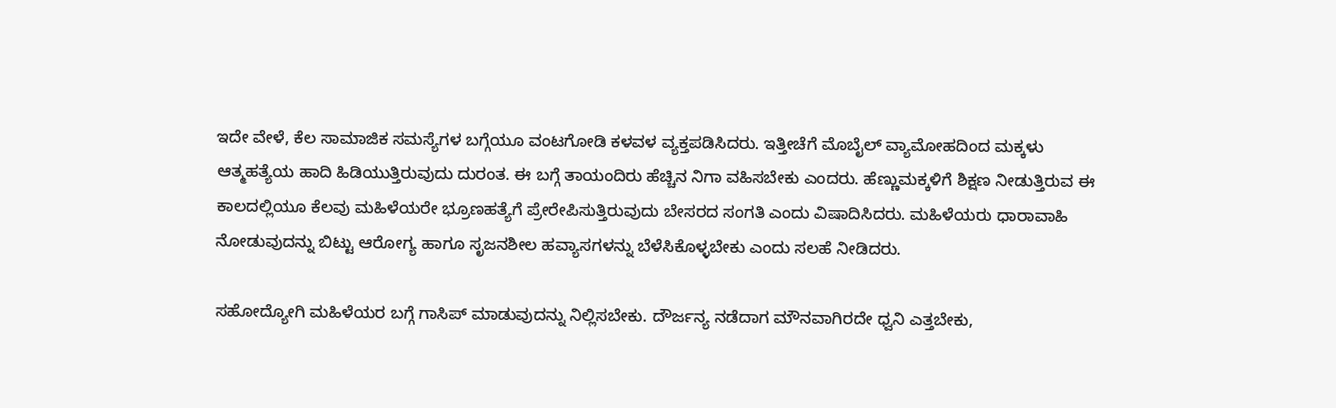ಇದೇ ವೇಳೆ, ಕೆಲ ಸಾಮಾಜಿಕ ಸಮಸ್ಯೆಗಳ ಬಗ್ಗೆಯೂ ವಂಟಗೋಡಿ ಕಳವಳ ವ್ಯಕ್ತಪಡಿಸಿದರು. ಇತ್ತೀಚೆಗೆ ಮೊಬೈಲ್ ವ್ಯಾಮೋಹದಿಂದ ಮಕ್ಕಳು ಆತ್ಮಹತ್ಯೆಯ ಹಾದಿ ಹಿಡಿಯುತ್ತಿರುವುದು ದುರಂತ. ಈ ಬಗ್ಗೆ ತಾಯಂದಿರು ಹೆಚ್ಚಿನ ನಿಗಾ ವಹಿಸಬೇಕು ಎಂದರು. ಹೆಣ್ಣುಮಕ್ಕಳಿಗೆ ಶಿಕ್ಷಣ ನೀಡುತ್ತಿರುವ ಈ ಕಾಲದಲ್ಲಿಯೂ ಕೆಲವು ಮಹಿಳೆಯರೇ ಭ್ರೂಣಹತ್ಯೆಗೆ ಪ್ರೇರೇಪಿಸುತ್ತಿರುವುದು ಬೇಸರದ ಸಂಗತಿ ಎಂದು ವಿಷಾದಿಸಿದರು. ಮಹಿಳೆಯರು ಧಾರಾವಾಹಿ ನೋಡುವುದನ್ನು ಬಿಟ್ಟು ಆರೋಗ್ಯ ಹಾಗೂ ಸೃಜನಶೀಲ ಹವ್ಯಾಸಗಳನ್ನು ಬೆಳೆಸಿಕೊಳ್ಳಬೇಕು ಎಂದು ಸಲಹೆ ನೀಡಿದರು.

ಸಹೋದ್ಯೋಗಿ ಮಹಿಳೆಯರ ಬಗ್ಗೆ ಗಾಸಿಪ್ ಮಾಡುವುದನ್ನು ನಿಲ್ಲಿಸಬೇಕು. ದೌರ್ಜನ್ಯ ನಡೆದಾಗ ಮೌನವಾಗಿರದೇ ಧ್ವನಿ ಎತ್ತಬೇಕು,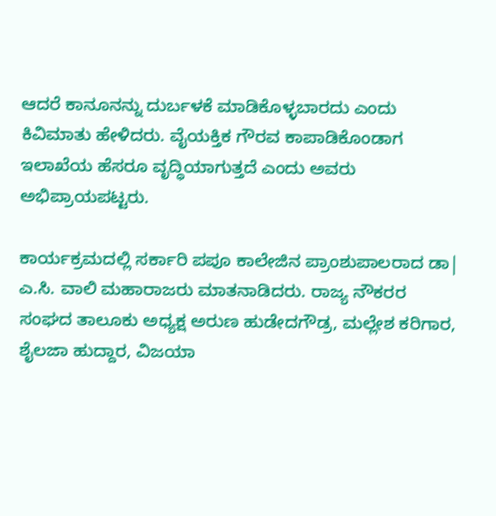ಆದರೆ ಕಾನೂನನ್ನು ದುರ್ಬಳಕೆ ಮಾಡಿಕೊಳ್ಳಬಾರದು ಎಂದು ಕಿವಿಮಾತು ಹೇಳಿದರು. ವೈಯಕ್ತಿಕ ಗೌರವ ಕಾಪಾಡಿಕೊಂಡಾಗ ಇಲಾಖೆಯ ಹೆಸರೂ ವೃದ್ಧಿಯಾಗುತ್ತದೆ ಎಂದು ಅವರು ಅಭಿಪ್ರಾಯಪಟ್ಟರು.

ಕಾರ್ಯಕ್ರಮದಲ್ಲಿ ಸರ್ಕಾರಿ ಪಪೂ ಕಾಲೇಜಿನ ಪ್ರಾಂಶುಪಾಲರಾದ ಡಾ| ಎ.ಸಿ. ವಾಲಿ ಮಹಾರಾಜರು ಮಾತನಾಡಿದರು. ರಾಜ್ಯ ನೌಕರರ ಸಂಘದ ತಾಲೂಕು ಅಧ್ಯಕ್ಷ ಅರುಣ ಹುಡೇದಗೌಡ್ರ, ಮಲ್ಲೇಶ ಕರಿಗಾರ, ಶೈಲಜಾ ಹುದ್ದಾರ, ವಿಜಯಾ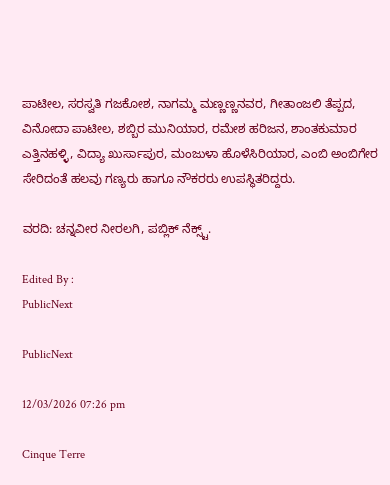ಪಾಟೀಲ, ಸರಸ್ವತಿ ಗಜಕೋಶ, ನಾಗಮ್ಮ ಮಣ್ಣಣ್ಣನವರ, ಗೀತಾಂಜಲಿ ತೆಪ್ಪದ, ವಿನೋದಾ ಪಾಟೀಲ, ಶಬ್ಬಿರ ಮುನಿಯಾರ, ರಮೇಶ ಹರಿಜನ, ಶಾಂತಕುಮಾರ ಎತ್ತಿನಹಳ್ಳಿ, ವಿದ್ಯಾ ಖುರ್ಸಾಪುರ, ಮಂಜುಳಾ ಹೊಳೆಸಿರಿಯಾರ, ಎಂಬಿ ಅಂಬಿಗೇರ ಸೇರಿದಂತೆ ಹಲವು ಗಣ್ಯರು ಹಾಗೂ ನೌಕರರು ಉಪಸ್ಥಿತರಿದ್ದರು.

ವರದಿ: ಚನ್ನವೀರ ನೀರಲಗಿ, ಪಬ್ಲಿಕ್ ನೆಕ್ಸ್ಟ್.

Edited By :
PublicNext

PublicNext

12/03/2026 07:26 pm

Cinque Terre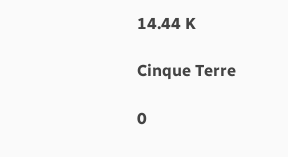14.44 K

Cinque Terre

0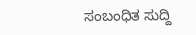ಸಂಬಂಧಿತ ಸುದ್ದಿ